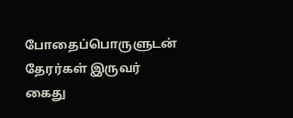போதைப்பொருளுடன் தேரர்கள் இருவர் கைது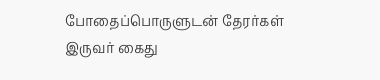போதைப்பொருளுடன் தேரர்கள் இருவர் கைது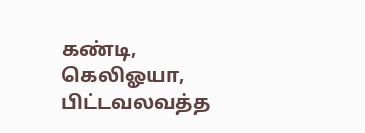கண்டி, கெலிஓயா, பிட்டவலவத்த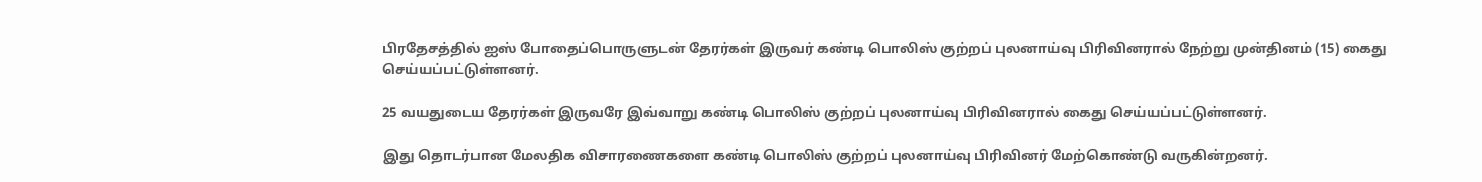பிரதேசத்தில் ஐஸ் போதைப்பொருளுடன் தேரர்கள் இருவர் கண்டி பொலிஸ் குற்றப் புலனாய்வு பிரிவினரால் நேற்று முன்தினம் (15) கைது செய்யப்பட்டுள்ளனர்.

25 வயதுடைய தேரர்கள் இருவரே இவ்வாறு கண்டி பொலிஸ் குற்றப் புலனாய்வு பிரிவினரால் கைது செய்யப்பட்டுள்ளனர்.

இது தொடர்பான மேலதிக விசாரணைகளை கண்டி பொலிஸ் குற்றப் புலனாய்வு பிரிவினர் மேற்கொண்டு வருகின்றனர்.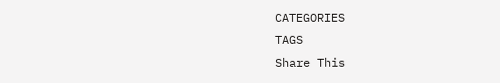CATEGORIES
TAGS
Share This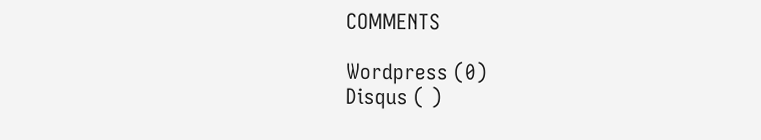COMMENTS

Wordpress (0)
Disqus ( )